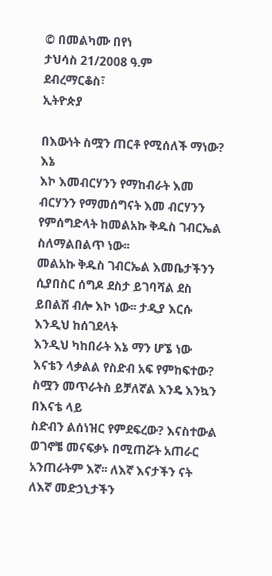© በመልካሙ በየነ
ታህሳስ 21/2008 ዓ.ም
ደብረማርቆስ፣
ኢትዮጵያ

በእውነት ስሟን ጠርቶ የሚሰለች ማነው? እኔ
እኮ እመብርሃንን የማከብራት እመ ብርሃንን የማመሰግናት እመ ብርሃንን የምሰግድላት ከመልአኩ ቅዱስ ገብርኤል ስለማልበልጥ ነው፡፡
መልአኩ ቅዱስ ገብርኤል እመቤታችንን ሲያበስር ሰግዶ ደስታ ይገባሻል ደስ ይበልሽ ብሎ እኮ ነው፡፡ ታዲያ እርሱ እንዲህ ከሰገደላት
እንዲህ ካከበራት እኔ ማን ሆኜ ነው እናቴን ላቃልል የስድብ አፍ የምከፍተው? ስሟን መጥራትስ ይቻለኛል እንዴ እንኳን በእናቴ ላይ
ስድብን ልሰነዝር የምደፍረው? እናስተውል ወገኖቼ መናፍቃኑ በሚጠሯት አጠራር አንጠራትም እኛ፡፡ ለእኛ እናታችን ናት ለእኛ መድኃኒታችን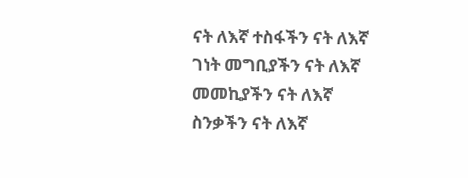ናት ለእኛ ተስፋችን ናት ለእኛ ገነት መግቢያችን ናት ለእኛ መመኪያችን ናት ለእኛ ስንቃችን ናት ለእኛ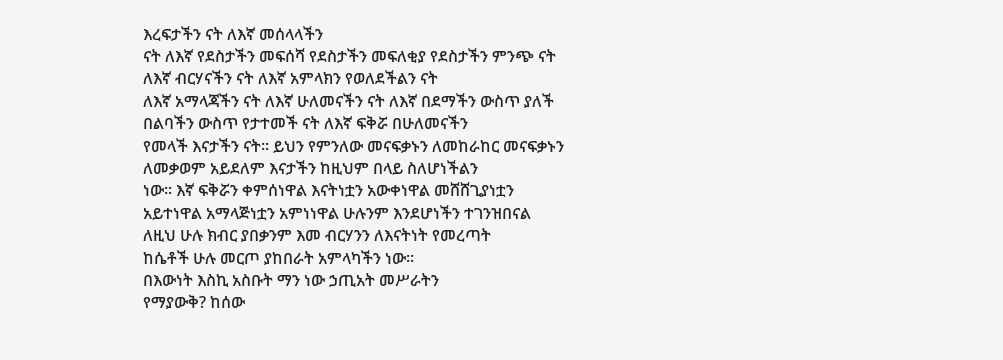እረፍታችን ናት ለእኛ መሰላላችን
ናት ለእኛ የደስታችን መፍሰሻ የደስታችን መፍለቂያ የደስታችን ምንጭ ናት ለእኛ ብርሃናችን ናት ለእኛ አምላክን የወለደችልን ናት
ለእኛ አማላጃችን ናት ለእኛ ሁለመናችን ናት ለእኛ በደማችን ውስጥ ያለች በልባችን ውስጥ የታተመች ናት ለእኛ ፍቅሯ በሁለመናችን
የመላች እናታችን ናት፡፡ ይህን የምንለው መናፍቃኑን ለመከራከር መናፍቃኑን ለመቃወም አይደለም እናታችን ከዚህም በላይ ስለሆነችልን
ነው፡፡ እኛ ፍቅሯን ቀምሰነዋል እናትነቷን አውቀነዋል መሸሸጊያነቷን
አይተነዋል አማላጅነቷን አምነነዋል ሁሉንም እንደሆነችን ተገንዝበናል ለዚህ ሁሉ ክብር ያበቃንም እመ ብርሃንን ለእናትነት የመረጣት
ከሴቶች ሁሉ መርጦ ያከበራት አምላካችን ነው፡፡
በእውነት እስኪ አስቡት ማን ነው ኃጢአት መሥራትን
የማያውቅ? ከሰው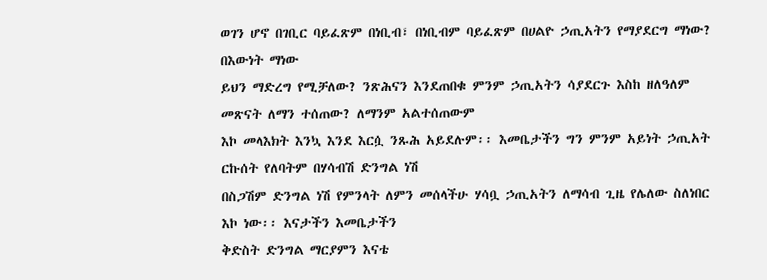ወገን ሆኖ በገቢር ባይፈጽም በነቢብ፣ በነቢብም ባይፈጽም በሀልዮ ኃጢአትን የማያደርግ ማነው? በእውነት ማነው
ይህን ማድረግ የሚቻለው? ንጽሕናን እንደጠበቁ ምንም ኃጢአትን ሳያደርጉ እስከ ዘለዓለም መጽናት ለማን ተሰጠው? ለማንም አልተሰጠውም
እኮ መላእክት እንኳ እንደ እርሷ ንጹሕ አይደሉም፡፡ እመቤታችን ግን ምንም አይነት ኃጢአት ርኩሰት የለባትም በሃሳብሽ ድንግል ነሽ
በስጋሽም ድንግል ነሽ የምንላት ለምን መሰላችሁ ሃሳቧ ኃጢአትን ለማሳብ ጊዜ የሌለው ስለነበር እኮ ነው፡፡ እናታችን እመቤታችን
ቅድስት ድንግል ማርያምን እናቴ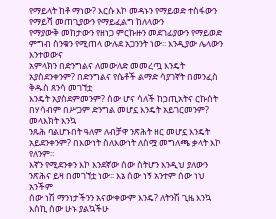የማይላት ከቶ ማነው? እርሱ እኮ መዳኑን የማይወድ ተስፋውን የማይሻ መጠጊያውን የማይፈልግ ከለላውን
የማያውቅ መከታውን የዘነጋ ምርኩዙን መደገፊያውን የማይወድ ምግብ ስንቁን የሚጠላ ውሉደ አጋንንት ነው፡፡ እንዲያው ሌላውን እንተወውና
አምላክን በድንግልና ለመውለድ መመረጧ እንዴት አያስደንቀንም? በድንግልና የሴቶች ልማድ ሳያገኛት በመንፈስ ቅዱስ ጸንሳ መገኘቷ
እንዴት አያስደምመንም? ሰው ሆና ሳለች ከኃጢአትና ርኩሰት በሃሳብም በሥጋም ድንግል መሆኗ እንዴት አይገርመንም? መላእክት እንኳ
ንጹሕ ባልሆኑበት ዓለም ለብቻዋ ንጽሕት ዘር መሆኗ እንዴት አይደንቀንም? በእውነት ስለእውነት ለስሟ መግለጫ ቃላት እኮ የለንም፡፡
እኛን የሚደንቀን እኮ እንደኛው ሰው ስትሆን እንዲህ ያለውን ንጽሕና ይዛ በመገኘቷ ነው፡፡ እኔ ሰው ነኝ አንተም ሰው ነህ አንችም
ሰው ነሽ ማንነታችንን አናውቀውም እንዴ? ለትንሽ ጊዜ እንኳ እስኪ ሰው ሁኑ ያልኳችሁ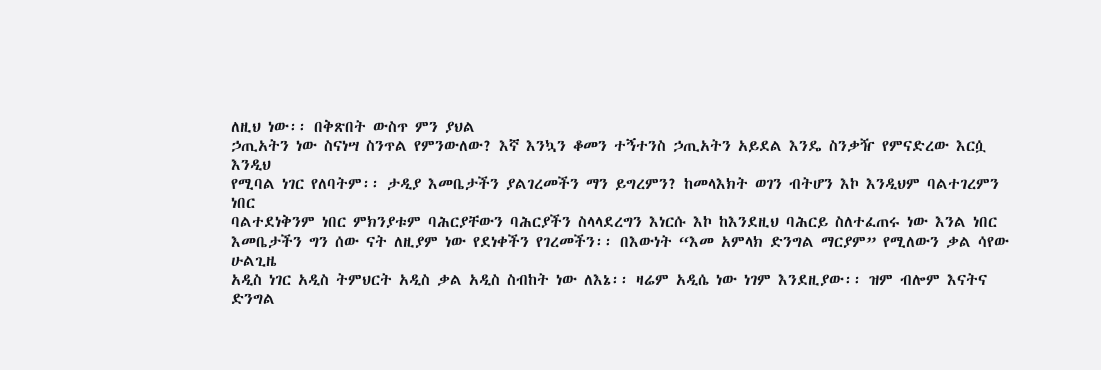ለዚህ ነው፡፡ በቅጽበት ውስጥ ምን ያህል
ኃጢአትን ነው ስናነሣ ስንጥል የምንውለው? እኛ እንኳን ቆመን ተኝተንስ ኃጢአትን አይደል እንዴ ስንቃዥ የምናድረው እርሷ እንዲህ
የሚባል ነገር የለባትም፡፡ ታዲያ እመቤታችን ያልገረመችን ማን ይግረምን? ከመላእክት ወገን ብትሆን እኮ እንዲህም ባልተገረምን ነበር
ባልተደነቅንም ነበር ምክንያቱም ባሕርያቸውን ባሕርያችን ስላላደረግን እነርሱ እኮ ከእንደዚህ ባሕርይ ስለተፈጠሩ ነው እንል ነበር
እመቤታችን ግን ሰው ናት ለዚያም ነው የደነቀችን የገረመችን፡፡ በእውነት “እመ አምላክ ድንግል ማርያም” የሚለውን ቃል ሳየው ሁልጊዜ
አዲስ ነገር አዲስ ትምህርት አዲስ ቃል አዲስ ስብከት ነው ለእኔ፡፡ ዛሬም አዲሴ ነው ነገም እንደዚያው፡፡ ዝም ብሎም እናትና ድንግል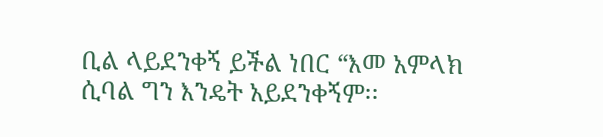ቢል ላይደንቀኝ ይችል ነበር “እመ አምላክ ሲባል ግን እንዴት አይደንቀኝም፡፡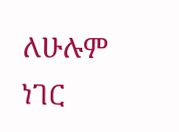ለሁሉም ነገር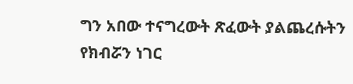ግን አበው ተናግረውት ጽፈውት ያልጨረሱትን
የክብሯን ነገር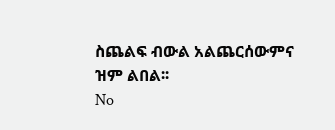ስጨልፍ ብውል አልጨርሰውምና ዝም ልበል፡፡
No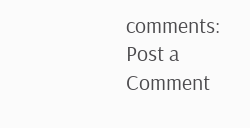comments:
Post a Comment